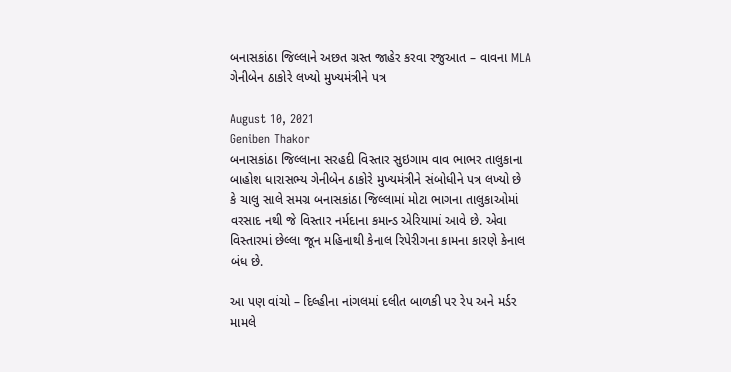બનાસકાંઠા જિલ્લાને અછત ગ્રસ્ત જાહેર કરવા રજુઆત – વાવના MLA ગેનીબેન ઠાકોરે લખ્યો મુખ્યમંત્રીને પત્ર

August 10, 2021
Geniben Thakor
બનાસકાંઠા જિલ્લાના સરહદી વિસ્તાર સુઇગામ વાવ ભાભર તાલુકાના બાહોશ ધારાસભ્ય ગેનીબેન ઠાકોરે મુખ્યમંત્રીને સંબોધીને પત્ર લખ્યો છે કે ચાલુ સાલે સમગ્ર બનાસકાંઠા જિલ્લામાં મોટા ભાગના તાલુકાઓમાં વરસાદ નથી જે વિસ્તાર નર્મદાના કમાન્ડ એરિયામાં આવે છે. એવા વિસ્તારમાં છેલ્લા જૂન મહિનાથી કેનાલ રિપેરીગના કામના કારણે કેનાલ બંધ છે.

આ પણ વાંચો – દિલ્હીના નાંગલમાં દલીત બાળકી પર રેપ અને મર્ડર મામલે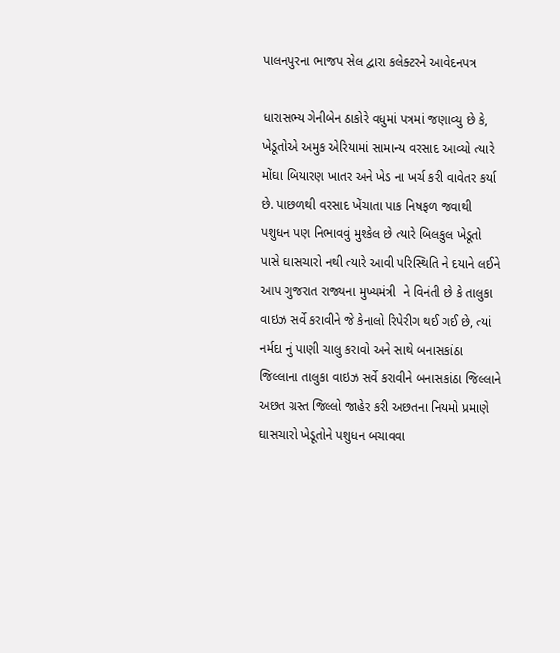પાલનપુરના ભાજપ સેલ દ્વારા કલેક્ટરને આવેદનપત્ર

ધારાસભ્ય ગેનીબેન ઠાકોરે વધુમાં પત્રમાં જણાવ્યુ છે કે,  ખેડૂતોએ અમુક એરિયામાં સામાન્ય વરસાદ આવ્યો ત્યારે મોંઘા બિયારણ ખાતર અને ખેડ ના ખર્ચ કરી વાવેતર કર્યા છે. પાછળથી વરસાદ ખેંચાતા પાક નિષફળ જવાથી પશુધન પણ નિભાવવું મુશ્કેલ છે ત્યારે બિલકુલ ખેડૂતો પાસે ઘાસચારો નથી ત્યારે આવી પરિસ્થિતિ ને દયાને લઈને આપ ગુજરાત રાજ્યના મુખ્યમંત્રી  ને વિનંતી છે કે તાલુકા વાઇઝ સર્વે કરાવીને જે કેનાલો રિપેરીગ થઈ ગઈ છે, ત્યાં નર્મદા નું પાણી ચાલુ કરાવો અને સાથે બનાસકાંઠા જિલ્લાના તાલુકા વાઇઝ સર્વે કરાવીને બનાસકાંઠા જિલ્લાને અછત ગ્રસ્ત જિલ્લો જાહેર કરી અછતના નિયમો પ્રમાણે ઘાસચારો ખેડૂતોને પશુધન બચાવવા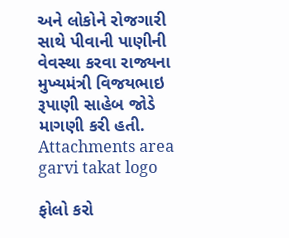અને લોકોને રોજગારી સાથે પીવાની પાણીની વેવસ્થા કરવા રાજ્યના મુખ્યમંત્રી વિજયભાઇ રૂપાણી સાહેબ જોડે માગણી કરી હતી.
Attachments area
garvi takat logo

ફોલો કરો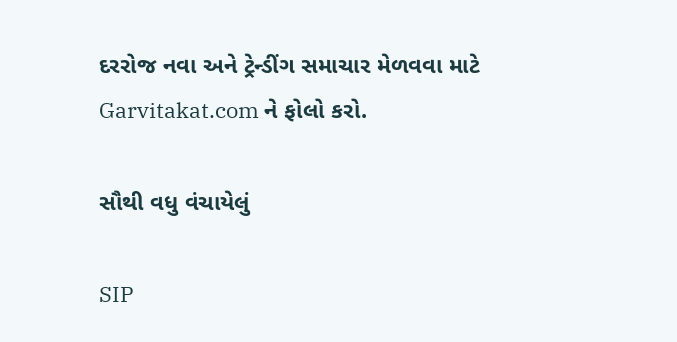દરરોજ નવા અને ટ્રેન્ડીંગ સમાચાર મેળવવા માટે Garvitakat.com ને ફોલો કરો.

સૌથી વધુ વંચાયેલું

SIP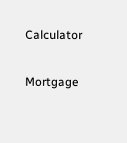Calculator

Mortgage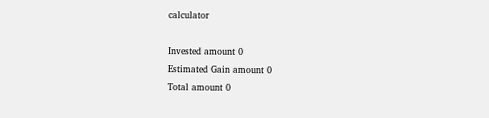calculator

Invested amount 0
Estimated Gain amount 0
Total amount 0